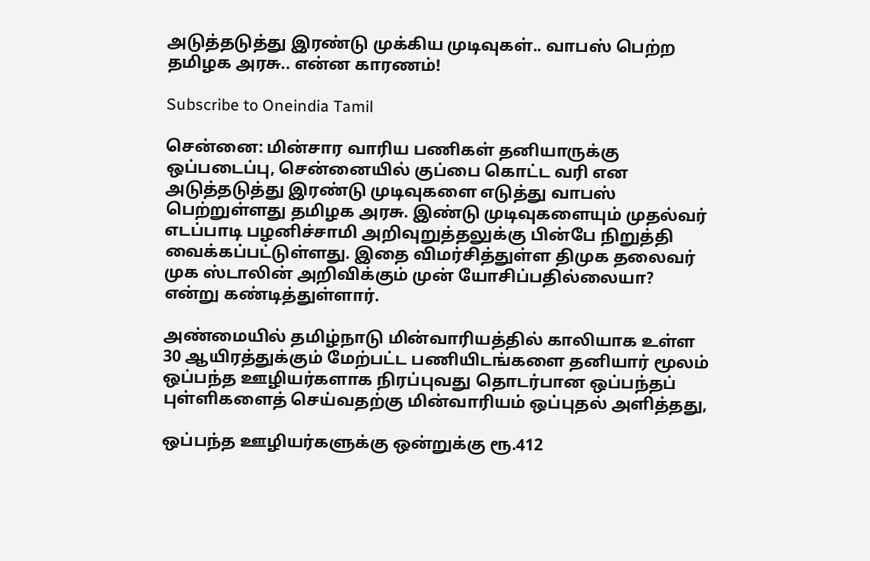அடுத்தடுத்து இரண்டு முக்கிய முடிவுகள்.. வாபஸ் பெற்ற தமிழக அரசு.. என்ன காரணம்!

Subscribe to Oneindia Tamil

சென்னை: மின்சார வாரிய பணிகள் தனியாருக்கு ஒப்படைப்பு, சென்னையில் குப்பை கொட்ட வரி என அடுத்தடுத்து இரண்டு முடிவுகளை எடுத்து வாபஸ் பெற்றுள்ளது தமிழக அரசு. இண்டு முடிவுகளையும் முதல்வர் எடப்பாடி பழனிச்சாமி அறிவுறுத்தலுக்கு பின்பே நிறுத்தி வைக்கப்பட்டுள்ளது. இதை விமர்சித்துள்ள திமுக தலைவர் முக ஸ்டாலின் அறிவிக்கும் முன் யோசிப்பதில்லையா? என்று கண்டித்துள்ளார்.

அண்மையில் தமிழ்நாடு மின்வாரியத்தில் காலியாக உள்ள 30 ஆயிரத்துக்கும் மேற்பட்ட பணியிடங்களை தனியார் மூலம் ஒப்பந்த ஊழியர்களாக நிரப்புவது தொடர்பான ஒப்பந்தப் புள்ளிகளைத் செய்வதற்கு மின்வாரியம் ஒப்புதல் அளித்தது,

ஒப்பந்த ஊழியர்களுக்கு ஒன்றுக்கு ரூ.412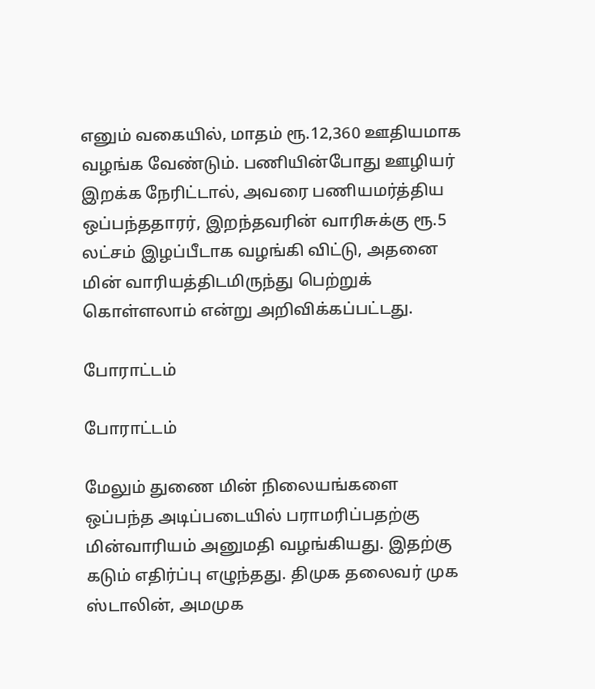எனும் வகையில், மாதம் ரூ.12,360 ஊதியமாக வழங்க வேண்டும். பணியின்போது ஊழியர் இறக்க நேரிட்டால், அவரை பணியமர்த்திய ஒப்பந்ததாரர், இறந்தவரின் வாரிசுக்கு ரூ.5 லட்சம் இழப்பீடாக வழங்கி விட்டு, அதனை மின் வாரியத்திடமிருந்து பெற்றுக் கொள்ளலாம் என்று அறிவிக்கப்பட்டது.

போராட்டம்

போராட்டம்

மேலும் துணை மின் நிலையங்களை ஒப்பந்த அடிப்படையில் பராமரிப்பதற்கு மின்வாரியம் அனுமதி வழங்கியது. இதற்கு கடும் எதிர்ப்பு எழுந்தது. திமுக தலைவர் முக ஸ்டாலின், அமமுக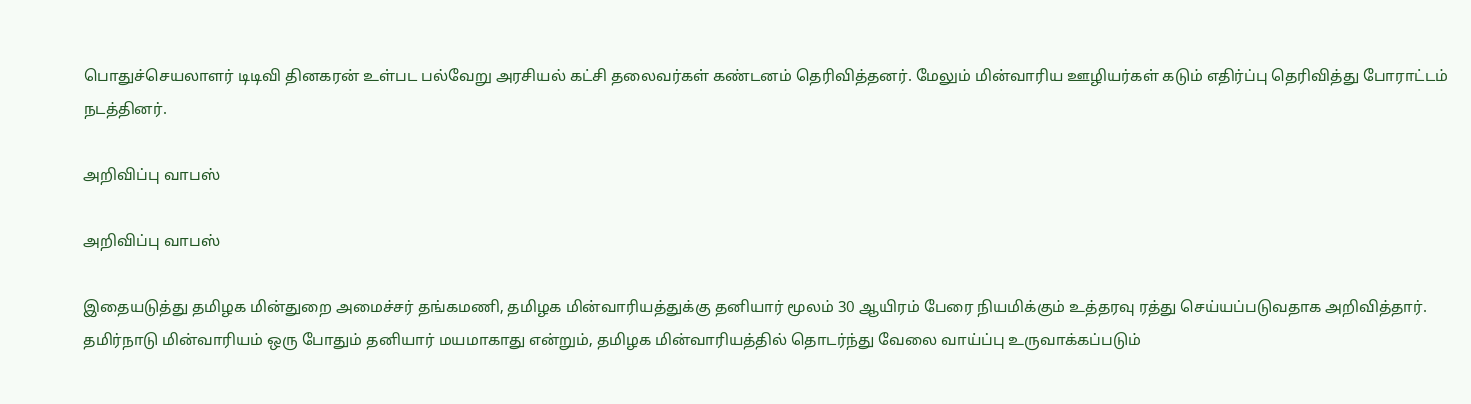பொதுச்செயலாளர் டிடிவி தினகரன் உள்பட பல்வேறு அரசியல் கட்சி தலைவர்கள் கண்டனம் தெரிவித்தனர். மேலும் மின்வாரிய ஊழியர்கள் கடும் எதிர்ப்பு தெரிவித்து போராட்டம் நடத்தினர்.

அறிவிப்பு வாபஸ்

அறிவிப்பு வாபஸ்

இதையடுத்து தமிழக மின்துறை அமைச்சர் தங்கமணி, தமிழக மின்வாரியத்துக்கு தனியார் மூலம் 30 ஆயிரம் பேரை நியமிக்கும் உத்தரவு ரத்து செய்யப்படுவதாக அறிவித்தார். தமிர்நாடு மின்வாரியம் ஒரு போதும் தனியார் மயமாகாது என்றும், தமிழக மின்வாரியத்தில் தொடர்ந்து வேலை வாய்ப்பு உருவாக்கப்படும்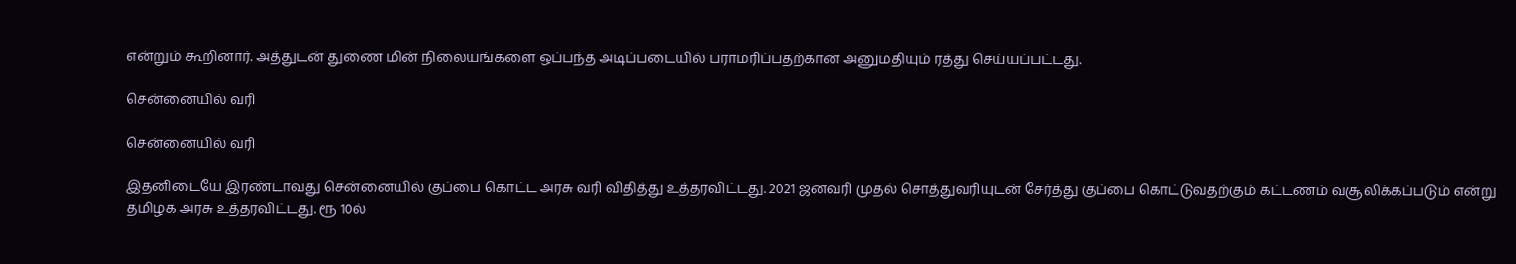என்றும் கூறினார். அத்துடன் துணை மின் நிலையங்களை ஒப்பந்த அடிப்படையில் பராமரிப்பதற்கான அனுமதியும் ரத்து செய்யப்பட்டது.

சென்னையில் வரி

சென்னையில் வரி

இதனிடையே இரண்டாவது சென்னையில் குப்பை கொட்ட அரசு வரி விதித்து உத்தரவிட்டது. 2021 ஜனவரி முதல் சொத்துவரியுடன் சேர்த்து குப்பை கொட்டுவதற்கும் கட்டணம் வசூலிக்கப்படும் என்று தமிழக அரசு உத்தரவிட்டது. ரூ 10ல்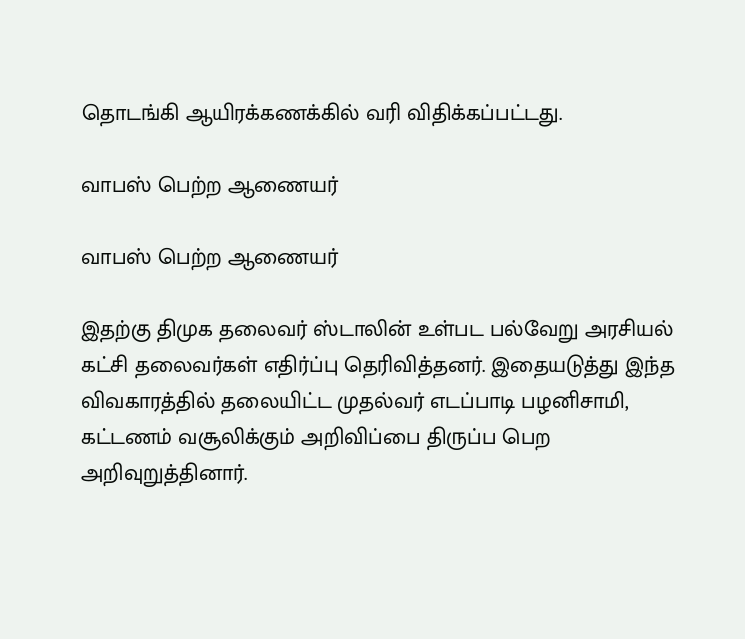தொடங்கி ஆயிரக்கணக்கில் வரி விதிக்கப்பட்டது.

வாபஸ் பெற்ற ஆணையர்

வாபஸ் பெற்ற ஆணையர்

இதற்கு திமுக தலைவர் ஸ்டாலின் உள்பட பல்வேறு அரசியல் கட்சி தலைவர்கள் எதிர்ப்பு தெரிவித்தனர். இதையடுத்து இந்த விவகாரத்தில் தலையிட்ட முதல்வர் எடப்பாடி பழனிசாமி, கட்டணம் வசூலிக்கும் அறிவிப்பை திருப்ப பெற அறிவுறுத்தினார்.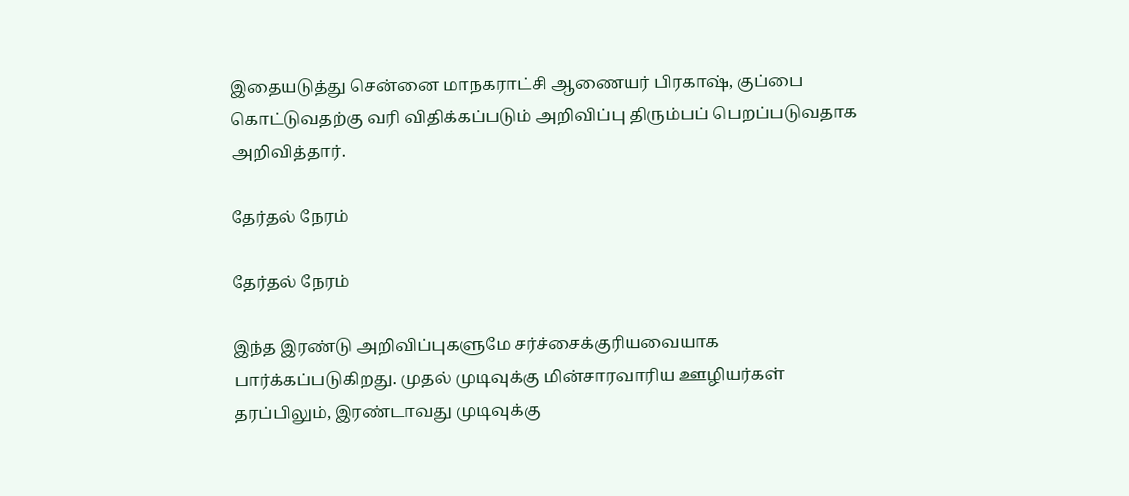இதையடுத்து சென்னை மாநகராட்சி ஆணையர் பிரகாஷ், குப்பை கொட்டுவதற்கு வரி விதிக்கப்படும் அறிவிப்பு திரும்பப் பெறப்படுவதாக அறிவித்தார்.

தேர்தல் நேரம்

தேர்தல் நேரம்

இந்த இரண்டு அறிவிப்புகளுமே சர்ச்சைக்குரியவையாக பார்க்கப்படுகிறது. முதல் முடிவுக்கு மின்சாரவாரிய ஊழியர்கள் தரப்பிலும், இரண்டாவது முடிவுக்கு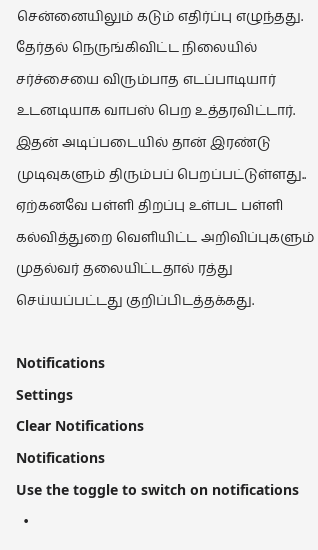சென்னையிலும் கடும் எதிர்ப்பு எழுந்தது. தேர்தல் நெருங்கிவிட்ட நிலையில் சர்ச்சையை விரும்பாத எடப்பாடியார் உடனடியாக வாபஸ் பெற உத்தரவிட்டார். இதன் அடிப்படையில் தான் இரண்டு முடிவுகளும் திரும்பப் பெறப்பட்டுள்ளது.. ஏற்கனவே பள்ளி திறப்பு உள்பட பள்ளி கல்வித்துறை வெளியிட்ட அறிவிப்புகளும் முதல்வர் தலையிட்டதால் ரத்து செய்யப்பட்டது குறிப்பிடத்தக்கது.

Notifications
Settings
Clear Notifications
Notifications
Use the toggle to switch on notifications
  •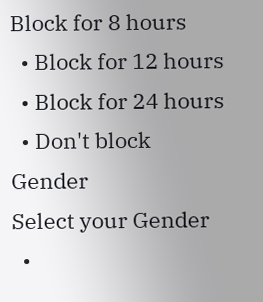Block for 8 hours
  • Block for 12 hours
  • Block for 24 hours
  • Don't block
Gender
Select your Gender
  •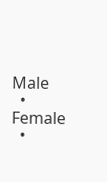Male
  • Female
  •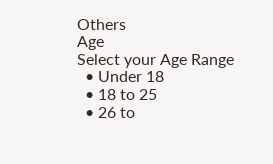Others
Age
Select your Age Range
  • Under 18
  • 18 to 25
  • 26 to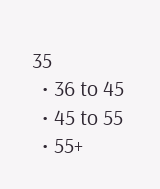35
  • 36 to 45
  • 45 to 55
  • 55+